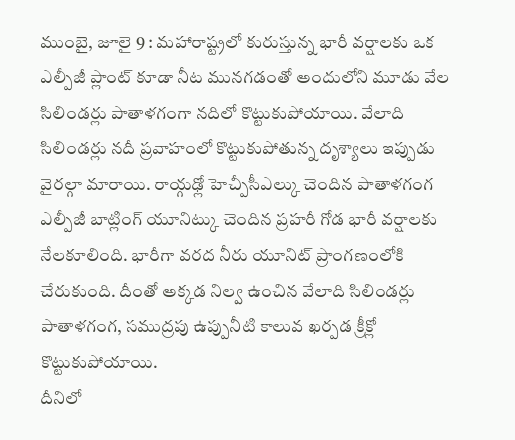ముంబై, జూలై 9 : మహారాష్ట్రలో కురుస్తున్న భారీ వర్షాలకు ఒక ఎల్పీజీ ప్లాంట్ కూడా నీట మునగడంతో అందులోని మూడు వేల సిలిండర్లు పాతాళగంగా నదిలో కొట్టుకుపోయాయి. వేలాది సిలిండర్లు నదీ ప్రవాహంలో కొట్టుకుపోతున్న దృశ్యాలు ఇప్పుడు వైరల్గా మారాయి. రాయ్గఢ్లో హెచ్పీసీఎల్కు చెందిన పాతాళగంగ ఎల్పీజీ బాట్లింగ్ యూనిట్కు చెందిన ప్రహరీ గోడ భారీ వర్షాలకు నేలకూలింది. భారీగా వరద నీరు యూనిట్ ప్రాంగణంలోకి చేరుకుంది. దీంతో అక్కడ నిల్వ ఉంచిన వేలాది సిలిండర్లు పాతాళగంగ, సముద్రపు ఉప్పునీటి కాలువ ఖర్పడ క్రీక్లో కొట్టుకుపోయాయి.
దీనిలో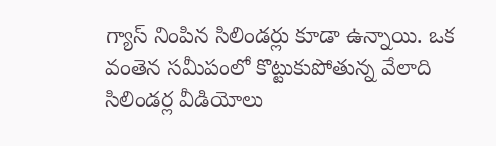గ్యాస్ నింపిన సిలిండర్లు కూడా ఉన్నాయి. ఒక వంతెన సమీపంలో కొట్టుకుపోతున్న వేలాది సిలిండర్ల వీడియోలు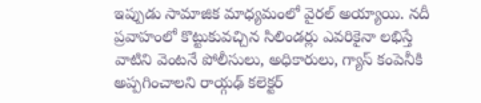ఇప్పుడు సామాజిక మాధ్యమంలో వైరల్ అయ్యాయి. నదీ ప్రవాహంలో కొట్టుకువచ్చిన సిలిండర్లు ఎవరికైనా లభిస్తే వాటిని వెంటనే పోలీసులు, అధికారులు, గ్యాస్ కంపెనీకి అప్పగించాలని రాయ్గఢ్ కలెక్టర్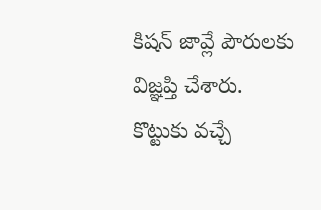కిషన్ జావ్లే పౌరులకు విజ్ఞప్తి చేశారు. కొట్టుకు వచ్చే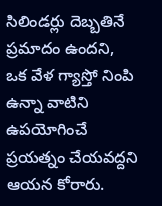సిలిండర్లు దెబ్బతినే ప్రమాదం ఉందని, ఒక వేళ గ్యాస్తో నింపి ఉన్నా వాటిని ఉపయోగించే ప్రయత్నం చేయవద్దని ఆయన కోరారు.